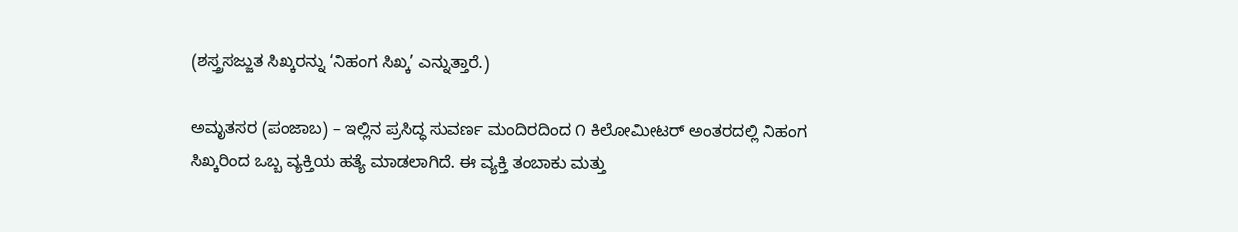(ಶಸ್ತ್ರಸಜ್ಜುತ ಸಿಖ್ಕರನ್ನು ‘ನಿಹಂಗ ಸಿಖ್ಕ’ ಎನ್ನುತ್ತಾರೆ.)

ಅಮೃತಸರ (ಪಂಜಾಬ) – ಇಲ್ಲಿನ ಪ್ರಸಿದ್ಧ ಸುವರ್ಣ ಮಂದಿರದಿಂದ ೧ ಕಿಲೋಮೀಟರ್ ಅಂತರದಲ್ಲಿ ನಿಹಂಗ ಸಿಖ್ಕರಿಂದ ಒಬ್ಬ ವ್ಯಕ್ತಿಯ ಹತ್ಯೆ ಮಾಡಲಾಗಿದೆ. ಈ ವ್ಯಕ್ತಿ ತಂಬಾಕು ಮತ್ತು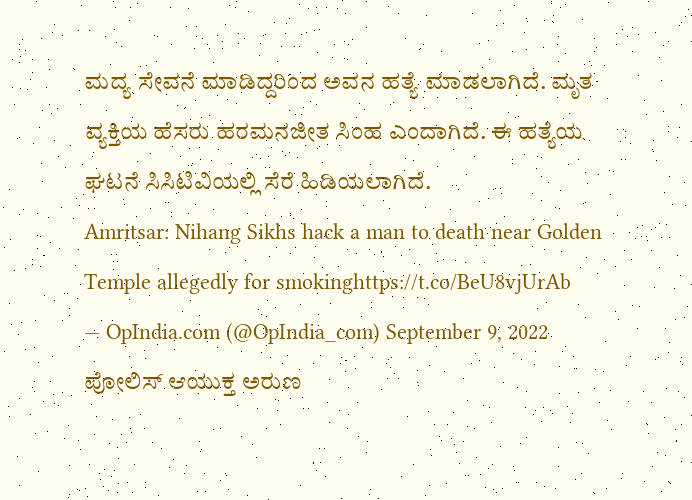ಮದ್ಯ ಸೇವನೆ ಮಾಡಿದ್ದರಿಂದ ಅವನ ಹತ್ಯೆ ಮಾಡಲಾಗಿದೆ. ಮೃತ ವ್ಯಕ್ತಿಯ ಹೆಸರು ಹರಮನಜೀತ ಸಿಂಹ ಎಂದಾಗಿದೆ. ಈ ಹತ್ಯೆಯ ಘಟನೆ ಸಿಸಿಟಿವಿಯಲ್ಲಿ ಸೆರೆ ಹಿಡಿಯಲಾಗಿದೆ.
Amritsar: Nihang Sikhs hack a man to death near Golden Temple allegedly for smokinghttps://t.co/BeU8vjUrAb
— OpIndia.com (@OpIndia_com) September 9, 2022
ಪೋಲಿಸ್ ಆಯುಕ್ತ ಅರುಣ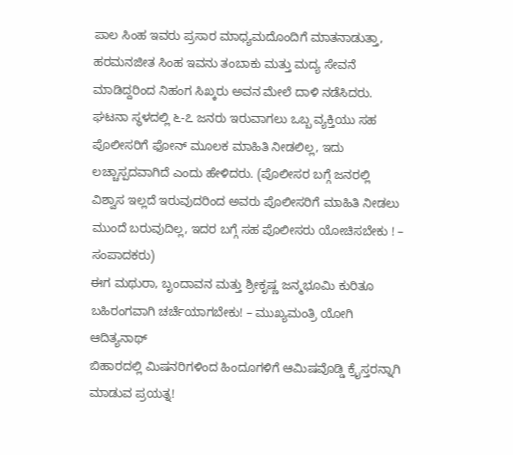ಪಾಲ ಸಿಂಹ ಇವರು ಪ್ರಸಾರ ಮಾಧ್ಯಮದೊಂದಿಗೆ ಮಾತನಾಡುತ್ತಾ, ಹರಮನಜೀತ ಸಿಂಹ ಇವನು ತಂಬಾಕು ಮತ್ತು ಮದ್ಯ ಸೇವನೆ ಮಾಡಿದ್ದರಿಂದ ನಿಹಂಗ ಸಿಖ್ಕರು ಅವನ ಮೇಲೆ ದಾಳಿ ನಡೆಸಿದರು. ಘಟನಾ ಸ್ಥಳದಲ್ಲಿ ೬-೭ ಜನರು ಇರುವಾಗಲು ಒಬ್ಬ ವ್ಯಕ್ತಿಯು ಸಹ ಪೊಲೀಸರಿಗೆ ಫೋನ್ ಮೂಲಕ ಮಾಹಿತಿ ನೀಡಲಿಲ್ಲ, ಇದು ಲಚ್ಚಾಸ್ಪದವಾಗಿದೆ ಎಂದು ಹೇಳಿದರು. (ಪೊಲೀಸರ ಬಗ್ಗೆ ಜನರಲ್ಲಿ ವಿಶ್ವಾಸ ಇಲ್ಲದೆ ಇರುವುದರಿಂದ ಅವರು ಪೊಲೀಸರಿಗೆ ಮಾಹಿತಿ ನೀಡಲು ಮುಂದೆ ಬರುವುದಿಲ್ಲ, ಇದರ ಬಗ್ಗೆ ಸಹ ಪೊಲೀಸರು ಯೋಚಿಸಬೇಕು ! – ಸಂಪಾದಕರು)
ಈಗ ಮಥುರಾ, ಬೃಂದಾವನ ಮತ್ತು ಶ್ರೀಕೃಷ್ಣ ಜನ್ಮಭೂಮಿ ಕುರಿತೂ ಬಹಿರಂಗವಾಗಿ ಚರ್ಚೆಯಾಗಬೇಕು! – ಮುಖ್ಯಮಂತ್ರಿ ಯೋಗಿ ಆದಿತ್ಯನಾಥ್
ಬಿಹಾರದಲ್ಲಿ ಮಿಷನರಿಗಳಿಂದ ಹಿಂದೂಗಳಿಗೆ ಆಮಿಷವೊಡ್ಡಿ ಕ್ರೈಸ್ತರನ್ನಾಗಿ ಮಾಡುವ ಪ್ರಯತ್ನ!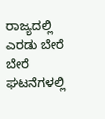ರಾಜ್ಯದಲ್ಲಿ ಎರಡು ಬೇರೆ ಬೇರೆ ಘಟನೆಗಳಲ್ಲಿ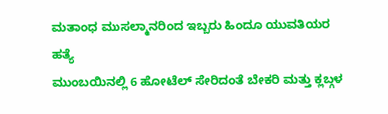ಮತಾಂಧ ಮುಸಲ್ಮಾನರಿಂದ ಇಬ್ಬರು ಹಿಂದೂ ಯುವತಿಯರ ಹತ್ಯೆ
ಮುಂಬಯಿನಲ್ಲಿ 6 ಹೋಟೆಲ್ ಸೇರಿದಂತೆ ಬೇಕರಿ ಮತ್ತು ಕ್ಲಬ್ಗಳ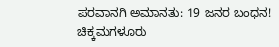ಪರವಾನಗಿ ಅಮಾನತು: 19 ಜನರ ಬಂಧನ!
ಚಿಕ್ಕಮಗಳೂರು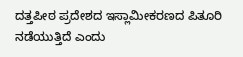ದತ್ತಪೀಠ ಪ್ರದೇಶದ ಇಸ್ಲಾಮೀಕರಣದ ಪಿತೂರಿ ನಡೆಯುತ್ತಿದೆ ಎಂದು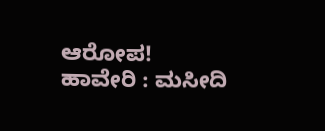ಆರೋಪ!
ಹಾವೇರಿ : ಮಸೀದಿ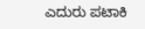ಎದುರು ಪಟಾಕಿ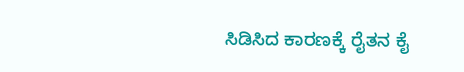ಸಿಡಿಸಿದ ಕಾರಣಕ್ಕೆ ರೈತನ ಕೈ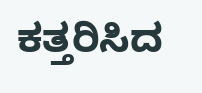ಕತ್ತರಿಸಿದ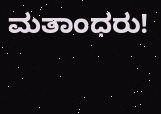ಮತಾಂಧರು!